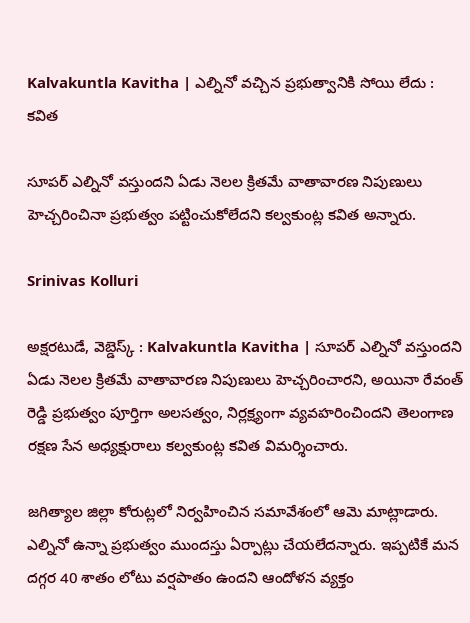Kalvakuntla Kavitha | ఎల్నినో వచ్చిన ప్రభుత్వానికి సోయి లేదు : కవిత

సూపర్ ఎల్నినో వస్తుందని ఏడు నెలల క్రితమే వాతావారణ నిపుణులు హెచ్చరించినా ప్రభుత్వం పట్టించుకోలేదని కల్వకుంట్ల కవిత అన్నారు.

Srinivas Kolluri

అక్షరటుడే, వెబ్డెస్క్ : Kalvakuntla Kavitha | సూపర్ ఎల్నినో వస్తుందని ఏడు నెలల క్రితమే వాతావారణ నిపుణులు హెచ్చరించారని, అయినా రేవంత్ రెడ్డి ప్రభుత్వం పూర్తిగా అలసత్వం, నిర్లక్ష్యంగా వ్యవహరించిందని తెలంగాణ రక్షణ సేన అధ్యక్షురాలు కల్వకుంట్ల కవిత విమర్శించారు.

జగిత్యాల జిల్లా కోరుట్లలో నిర్వహించిన సమావేశంలో ఆమె మాట్లాడారు. ఎల్నినో ఉన్నా ప్రభుత్వం ముందస్తు ఏర్పాట్లు చేయలేదన్నారు. ఇప్పటికే మన దగ్గర 40 శాతం లోటు వర్షపాతం ఉందని ఆందోళన వ్యక్తం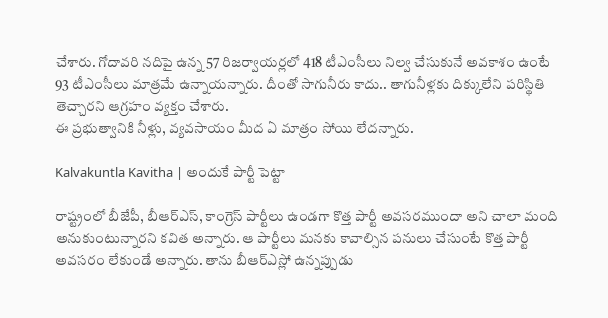చేశారు. గోదావరి నదిపై ఉన్న 57 రిజర్వాయర్లలో 418 టీఎంసీలు నిల్వ చేసుకునే అవకాశం ఉంటే 93 టీఎంసీలు మాత్రమే ఉన్నాయన్నారు. దీంతో సాగునీరు కాదు.. తాగునీళ్లకు దిక్కులేని పరిస్థితి తెచ్చారని ఆగ్రహం వ్యక్తం చేశారు.
ఈ ప్రభుత్వానికి నీళ్లు, వ్యవసాయం మీద ఏ మాత్రం సోయి లేదన్నారు.

Kalvakuntla Kavitha | అందుకే పార్టీ పెట్టా

రాష్ట్రంలో బీజేపీ, బీఆర్ఎస్, కాంగ్రెస్ పార్టీలు ఉండగా కొత్త పార్టీ అవసరముందా అని చాలా మంది అనుకుంటున్నారని కవిత అన్నారు. ఆ పార్టీలు మనకు కావాల్సిన పనులు చేసుంటే కొత్త పార్టీ అవసరం లేకుండే అన్నారు. తాను బీఆర్ఎస్లో ఉన్నప్పుడు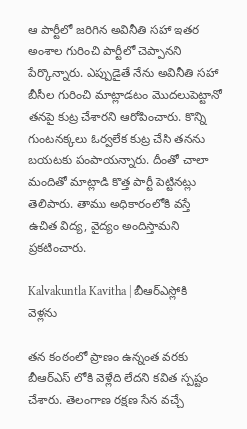ఆ పార్టీలో జరిగిన అవినీతి సహా ఇతర అంశాల గురించి పార్టీలో చెప్పానని పేర్కొన్నారు. ఎప్పుడైతే నేను అవినీతి సహా బీసీల గురించి మాట్లాడటం మొదలుపెట్టానో తనపై కుట్ర చేశారని ఆరోపించారు. కొన్ని గుంటనక్కలు ఓర్వలేక కుట్ర చేసి తనను బయటకు పంపాయన్నారు. దీంతో చాలా మందితో మాట్లాడి కొత్త పార్టీ పెట్టినట్లు తెలిపారు. తాము అధికారంలోకి వస్తే ఉచిత విద్య, వైద్యం అందిస్తామని ప్రకటించారు.

Kalvakuntla Kavitha | బీఆర్ఎస్లోకి వెళ్లను

తన కంఠంలో ప్రాణం ఉన్నంత వరకు బీఆర్ఎస్ లోకి వెళ్లేది లేదని కవిత స్పష్టం చేశారు. తెలంగాణ రక్షణ సేన వచ్చే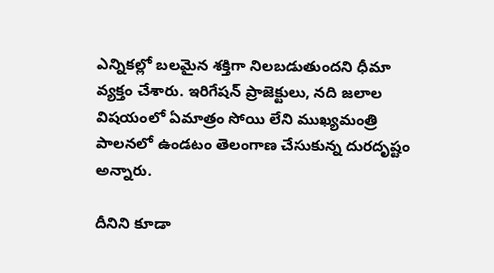ఎన్నికల్లో బలమైన శక్తిగా నిలబడుతుందని ధీమా వ్యక్తం చేశారు. ఇరిగేషన్ ప్రాజెక్టులు, నది జలాల విషయంలో ఏమాత్రం సోయి లేని ముఖ్యమంత్రి పాలనలో ఉండటం తెలంగాణ చేసుకున్న దురదృష్టం అన్నారు.

దీనిని కూడా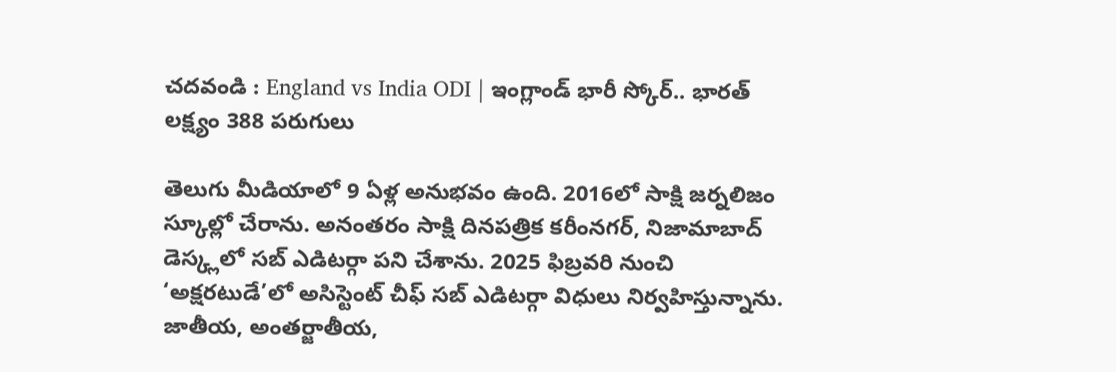చదవండి : England vs India ODI | ఇంగ్లాండ్ భారీ స్కోర్.. భారత్ లక్ష్యం 388 పరుగులు

తెలుగు మీడియాలో 9 ఏళ్ల అనుభవం ఉంది. 2016లో సాక్షి జర్నలిజం స్కూల్లో చేరాను. అనంతరం సాక్షి దినపత్రిక కరీంనగర్, నిజామాబాద్ డెస్క్లలో సబ్ ఎడిటర్గా పని చేశాను. 2025 ఫిబ్రవరి నుంచి ‘అక్షరటుడే’లో అసిస్టెంట్ చీఫ్ సబ్ ఎడిటర్గా విధులు నిర్వహిస్తున్నాను. జాతీయ, అంతర్జాతీయ,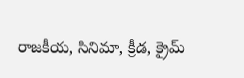రాజకీయ, సినిమా, క్రీడ, క్రైమ్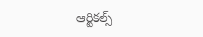ఆర్టికల్స్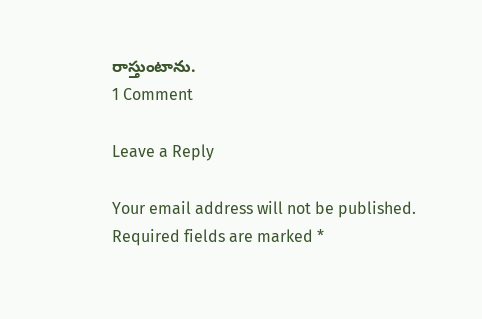రాస్తుంటాను.
1 Comment

Leave a Reply

Your email address will not be published. Required fields are marked *